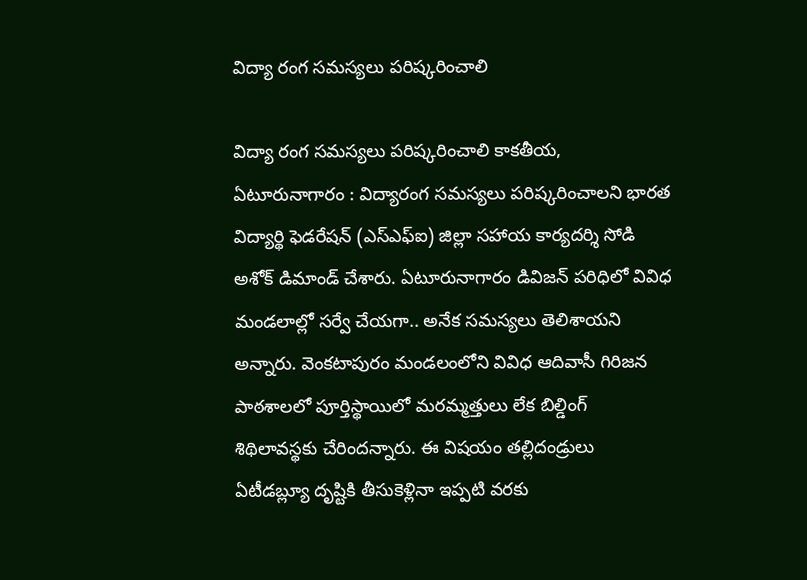విద్యా రంగ సమస్యలు పరిష్కరించాలి

విద్యా రంగ సమస్యలు పరిష్కరించాలి కాకతీయ, ఏటూరునాగారం : విద్యారంగ సమస్యలు పరిష్కరించాలని భారత విద్యార్థి ఫెడరేషన్ (ఎస్ఎఫ్ఐ) జిల్లా సహాయ కార్యదర్శి సోడి అశోక్ డిమాండ్ చేశారు. ఏటూరునాగారం డివిజన్ పరిధిలో వివిధ మండలాల్లో సర్వే చేయ‌గా.. అనేక సమస్యలు తెలిశాయ‌ని అన్నారు. వెంకటాపురం మండలంలోని వివిధ ఆదివాసీ గిరిజన పాఠశాలలో పూర్తిస్థాయిలో మరమ్మత్తులు లేక బిల్డింగ్ శిథిలావ‌స్థ‌కు చేరింద‌న్నారు. ఈ విషయం తల్లిదండ్రులు ఏటీడబ్ల్యూ దృష్టికి తీసుకెళ్లినా ఇప్పటి వరకు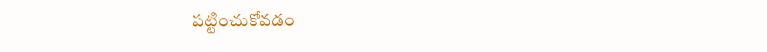పట్టించుకోవడం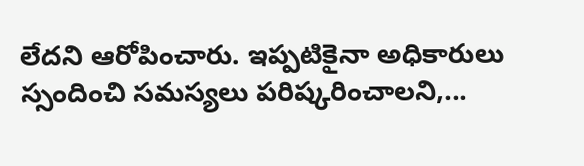లేదని ఆరోపించారు. ఇప్ప‌టికైనా అధికారులు స్సందించి స‌మ‌స్య‌లు పరిష్క‌రించాలని,...